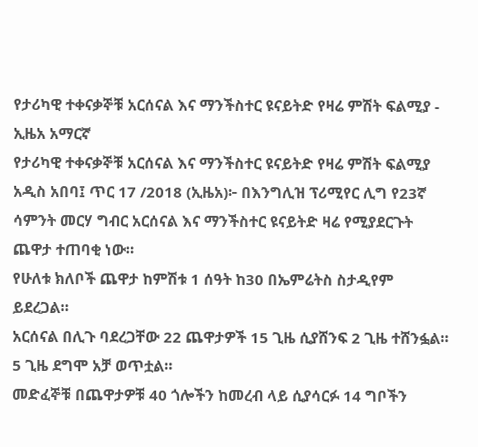የታሪካዊ ተቀናቃኞቹ አርሰናል እና ማንችስተር ዩናይትድ የዛሬ ምሽት ፍልሚያ - ኢዜአ አማርኛ
የታሪካዊ ተቀናቃኞቹ አርሰናል እና ማንችስተር ዩናይትድ የዛሬ ምሽት ፍልሚያ
አዲስ አበባ፤ ጥር 17 /2018 (ኢዜአ)፦ በእንግሊዝ ፕሪሚየር ሊግ የ23ኛ ሳምንት መርሃ ግብር አርሰናል እና ማንችስተር ዩናይትድ ዛሬ የሚያደርጉት ጨዋታ ተጠባቂ ነው።
የሁለቱ ክለቦች ጨዋታ ከምሽቱ 1 ሰዓት ከ30 በኤምሬትስ ስታዲየም ይደረጋል።
አርሰናል በሊጉ ባደረጋቸው 22 ጨዋታዎች 15 ጊዜ ሲያሸንፍ 2 ጊዜ ተሸንፏል። 5 ጊዜ ደግሞ አቻ ወጥቷል።
መድፈኞቹ በጨዋታዎቹ 40 ጎሎችን ከመረብ ላይ ሲያሳርፉ 14 ግቦችን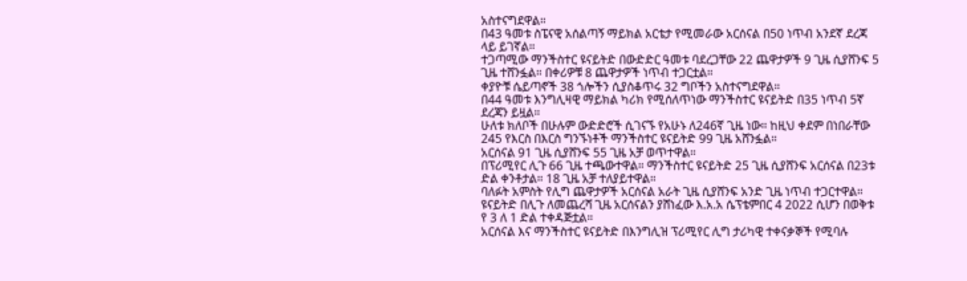አስተናግደዋል።
በ43 ዓመቱ ስፔናዊ አሰልጣኝ ማይክል አርቴታ የሚመራው አርሰናል በ50 ነጥብ አንደኛ ደረጃ ላይ ይገኛል።
ተጋጣሚው ማንችስተር ዩናይትድ በውድድር ዓመቱ ባደረጋቸው 22 ጨዋታዎች 9 ጊዜ ሲያሸንፍ 5 ጊዜ ተሸንፏል። በቀሪዎቹ 8 ጨዋታዎች ነጥብ ተጋርቷል።
ቀያዮቹ ሴይጣኖች 38 ጎሎችን ሲያስቆጥሩ 32 ግቦችን አስተናግደዋል።
በ44 ዓመቱ እንግሊዛዊ ማይክል ካሪክ የሚሰለጥነው ማንችስተር ዩናይትድ በ35 ነጥብ 5ኛ ደረጃን ይዟል።
ሁለቱ ክለቦች በሁሉም ውድድሮች ሲገናኙ የአሁኑ ለ246ኛ ጊዜ ነው። ከዚህ ቀደም በነበራቸው 245 የእርስ በእርስ ግንኙነቶች ማንችስተር ዩናይትድ 99 ጊዜ አሸንፏል።
አርሰናል 91 ጊዜ ሲያሸንፍ 55 ጊዜ አቻ ወጥተዋል።
በፕሪሚየር ሊጉ 66 ጊዜ ተጫውተዋል። ማንችስተር ዩናይትድ 25 ጊዜ ሲያሸንፍ አርሰናል በ23ቱ ድል ቀንቶታል። 18 ጊዜ አቻ ተለያይተዋል።
ባለፉት አምስት የሊግ ጨዋታዎች አርሰናል አራት ጊዜ ሲያሸንፍ አንድ ጊዜ ነጥብ ተጋርተዋል።
ዩናይትድ በሊጉ ለመጨረሻ ጊዜ አርሰናልን ያሸነፈው እ.አ.አ ሴፕቴምበር 4 2022 ሲሆን በወቅቱ የ 3 ለ 1 ድል ተቀዳጅቷል።
አርሰናል እና ማንችስተር ዩናይትድ በእንግሊዝ ፕሪሚየር ሊግ ታሪካዊ ተቀናቃኞች የሚባሉ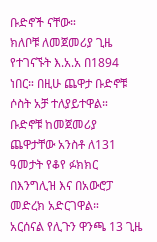ቡድኖች ናቸው።
ክለቦቹ ለመጀመሪያ ጊዜ የተገናኙት እ.አ.አ በ1894 ነበር። በዚሁ ጨዋታ ቡድኖቹ ሶስት አቻ ተለያይተዋል።
ቡድኖቹ ከመጀመሪያ ጨዋታቸው አንስቶ ለ131 ዓመታት የቆየ ፉክክር በእንግሊዝ እና በአውሮፓ መድረክ አድርገዋል።
አርሰናል የሊጉን ዋንጫ 13 ጊዜ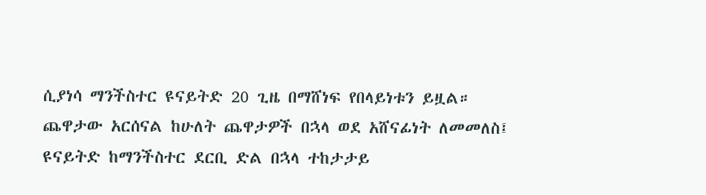ሲያነሳ ማንችስተር ዩናይትድ 20 ጊዜ በማሸነፍ የበላይነቱን ይዟል።
ጨዋታው አርሰናል ከሁለት ጨዋታዎች በኋላ ወደ አሸናፊነት ለመመለስ፤ ዩናይትድ ከማንችስተር ደርቢ ድል በኋላ ተከታታይ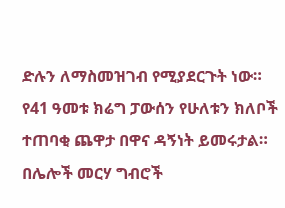ድሉን ለማስመዝገብ የሚያደርጉት ነው።
የ41 ዓመቱ ክሬግ ፓውሰን የሁለቱን ክለቦች ተጠባቂ ጨዋታ በዋና ዳኝነት ይመሩታል።
በሌሎች መርሃ ግብሮች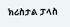ክሪስታል ፓላስ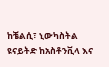ከቼልሲ፣ ኒውካስትል ዩናይትድ ከአስቶንቪላ እና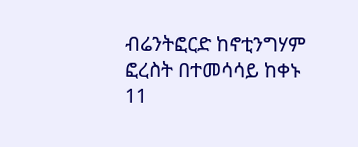ብሬንትፎርድ ከኖቲንግሃም ፎረስት በተመሳሳይ ከቀኑ 11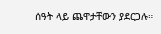ሰዓት ላይ ጨዋታቸውን ያደርጋሉ።